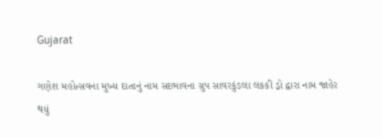Gujarat

ગણેશ મહોત્સવના મુખ્ય દાતાનું નામ સદભાવના ગ્રુપ સાવરકુંડલા લકકી ડ્રો દ્વારા નામ જાહેર થયું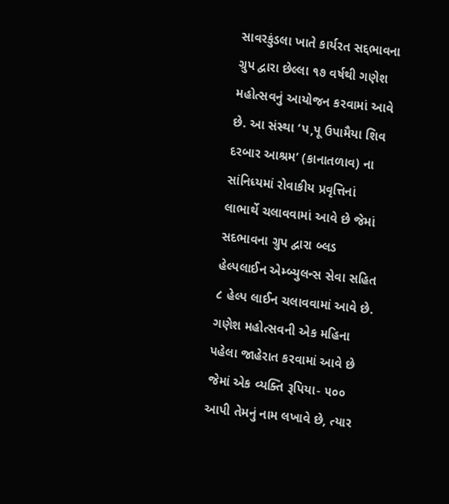સાવરકુંડલા ખાતે કાર્યરત સદ્દભાવના ગ્રુપ દ્વારા છેલ્લા ૧૭ વર્ષથી ગણેશ મહોત્સવનું આયોજન કરવામાં આવે છે. આ સંસ્થા ‘પ,પૂ ઉપામૈયા શિવ દરબાર આશ્રમ’ (કાનાતળાવ) ના સાંનિધ્યમાં રોવાકીય પ્રવૃત્તિનાં લાભાર્થે ચલાવવામાં આવે છે જેમાં સદભાવના ગ્રુપ દ્વારા બ્લડ હેલ્પલાઈન એમ્બ્યુલન્સ સેવા સહિત ૮ હેલ્પ લાઈન ચલાવવામાં આવે છે.
ગણેશ મહોત્સવની એક મહિના પહેલા જાહેરાત કરવામાં આવે છે જેમાં એક વ્યક્તિ રૂપિયા- ૫૦૦ આપી તેમનું નામ લખાવે છે, ત્યાર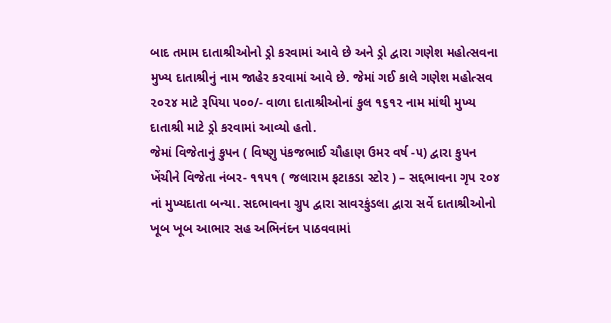બાદ તમામ દાતાશ્રીઓનો ડ્રો કરવામાં આવે છે અને ડ્રો દ્વારા ગણેશ મહોત્સવના મુખ્ય દાતાશ્રીનું નામ જાહેર કરવામાં આવે છે. જેમાં ગઈ કાલે ગણેશ મહોત્સવ ૨૦૨૪ માટે રૂપિયા ૫૦૦/- વાળા દાતાશ્રીઓનાં કુલ ૧૬૧૨ નામ માંથી મુખ્ય દાતાશ્રી માટે ડ્રો કરવામાં આવ્યો હતો.
જેમાં વિજેતાનું કુપન ( વિષ્ણુ પંકજભાઈ ચૌહાણ ઉમર વર્ષ -૫) દ્વારા કુપન ખેંચીને વિજેતા નંબર- ૧૧૫૧ ( જલારામ ફટાકડા સ્ટોર ) – સદ્દભાવના ગૃપ ૨૦૪ નાં મુખ્યદાતા બન્યા. સદભાવના ગ્રુપ દ્વારા સાવરકુંડલા દ્વારા સર્વે દાતાશ્રીઓનો ખૂબ ખૂબ આભાર સહ અભિનંદન પાઠવવામાં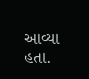આવ્યા હતા.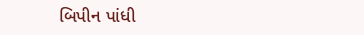બિપીન પાંધી